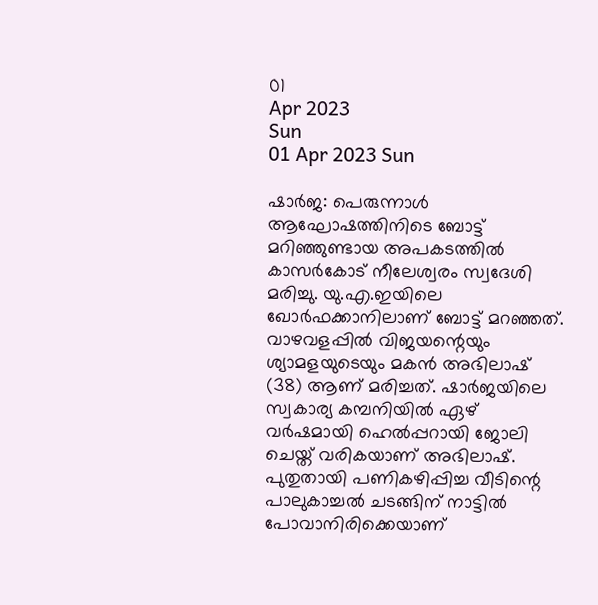01
Apr 2023
Sun
01 Apr 2023 Sun

ഷാര്‍ജ: പെരുന്നാള്‍ ആഘോഷത്തിനിടെ ബോട്ട് മറിഞ്ഞുണ്ടായ അപകടത്തില്‍ കാസര്‍കോട് നീലേശ്വരം സ്വദേശി മരിച്ചു. യു.എ.ഇയിലെ ഖോര്‍ഫക്കാനിലാണ് ബോട്ട് മറഞ്ഞത്. വാഴവളപ്പില്‍ വിജയന്റെയും ശ്യാമളയുടെയും മകന്‍ അഭിലാഷ് (38) ആണ് മരിച്ചത്. ഷാര്‍ജയിലെ സ്വകാര്യ കമ്പനിയില്‍ ഏഴ് വര്‍ഷമായി ഹെല്‍പ്പറായി ജോലി ചെയ്ത് വരികയാണ് അഭിലാഷ്. പുതുതായി പണികഴിപ്പിച്ച വീടിന്റെ പാലുകാച്ചല്‍ ചടങ്ങിന് നാട്ടില്‍ പോവാനിരിക്കെയാണ്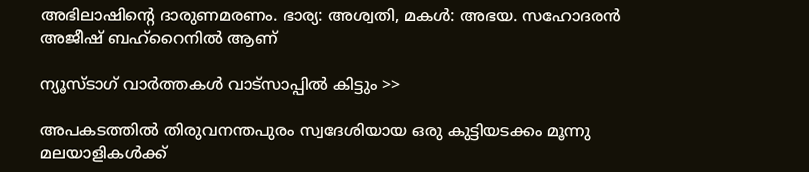അഭിലാഷിന്റെ ദാരുണമരണം. ഭാര്യ: അശ്വതി, മകള്‍: അഭയ. സഹോദരന്‍ അജീഷ് ബഹ്റൈനില്‍ ആണ്

ന്യൂസ്ടാഗ് വാര്‍ത്തകള്‍ വാട്‌സാപ്പില്‍ കിട്ടും >>

അപകടത്തില്‍ തിരുവനന്തപുരം സ്വദേശിയായ ഒരു കുട്ടിയടക്കം മൂന്നു മലയാളികള്‍ക്ക്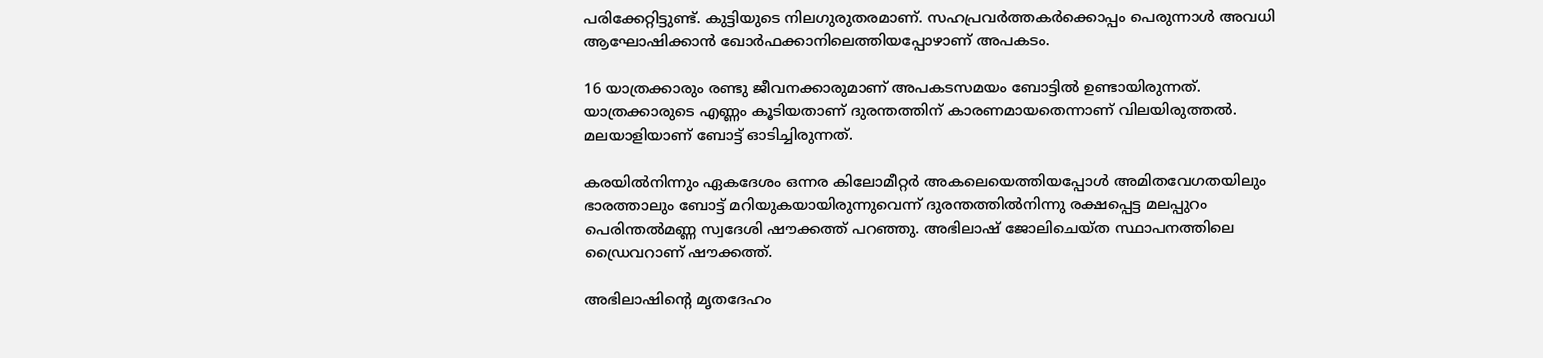പരിക്കേറ്റിട്ടുണ്ട്. കുട്ടിയുടെ നിലഗുരുതരമാണ്. സഹപ്രവര്‍ത്തകര്‍ക്കൊപ്പം പെരുന്നാള്‍ അവധി ആഘോഷിക്കാന്‍ ഖോര്‍ഫക്കാനിലെത്തിയപ്പോഴാണ് അപകടം.

16 യാത്രക്കാരും രണ്ടു ജീവനക്കാരുമാണ് അപകടസമയം ബോട്ടില്‍ ഉണ്ടായിരുന്നത്. യാത്രക്കാരുടെ എണ്ണം കൂടിയതാണ് ദുരന്തത്തിന് കാരണമായതെന്നാണ് വിലയിരുത്തല്‍. മലയാളിയാണ് ബോട്ട് ഓടിച്ചിരുന്നത്.

കരയില്‍നിന്നും ഏകദേശം ഒന്നര കിലോമീറ്റര്‍ അകലെയെത്തിയപ്പോള്‍ അമിതവേഗതയിലും ഭാരത്താലും ബോട്ട് മറിയുകയായിരുന്നുവെന്ന് ദുരന്തത്തില്‍നിന്നു രക്ഷപ്പെട്ട മലപ്പുറം പെരിന്തല്‍മണ്ണ സ്വദേശി ഷൗക്കത്ത് പറഞ്ഞു. അഭിലാഷ് ജോലിചെയ്ത സ്ഥാപനത്തിലെ ഡ്രൈവറാണ് ഷൗക്കത്ത്.

അഭിലാഷിന്റെ മൃതദേഹം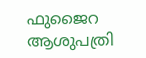ഫുജൈറ ആശുപത്രി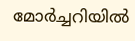മോര്‍ച്ചറിയില്‍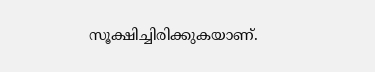സൂക്ഷിച്ചിരിക്കുകയാണ്.